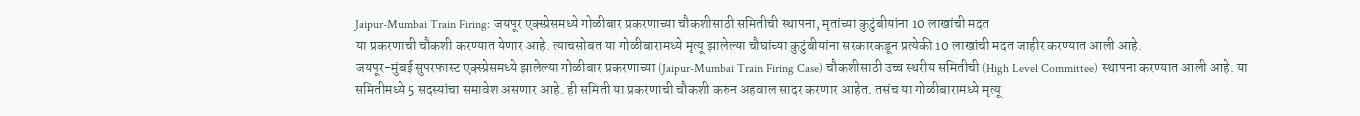Jaipur-Mumbai Train Firing: जयपूर एक्स्प्रेसमध्ये गोळीबार प्रकरणाच्या चौकशीसाठी समितीची स्थापना, मृतांच्या कुटुंबीयांना 10 लाखांची मदत
या प्रकरणाची चौकशी करण्यात येणार आहे. त्याचसोबत या गोळीबारामध्ये मृत्यू झालेल्या चौघांच्या कुटुंबीयांना सरकारकडून प्रत्येकी 10 लाखांची मदत जाहीर करण्यात आली आहे.
जयपूर-मुंबई सुपरफास्ट एक्स्प्रेसमध्ये झालेल्या गोळीबार प्रकरणाच्या (Jaipur-Mumbai Train Firing Case) चौकशीसाठी उच्च स्थरीय समितीची (High Level Committee) स्थापना करण्यात आली आहे. या समितीमध्ये 5 सदस्यांचा समावेश असणार आहे. ही समिती या प्रकरणाची चौकशी करुन अहवाल सादर करणार आहेत. तसंच या गोळीबारामध्ये मृत्यू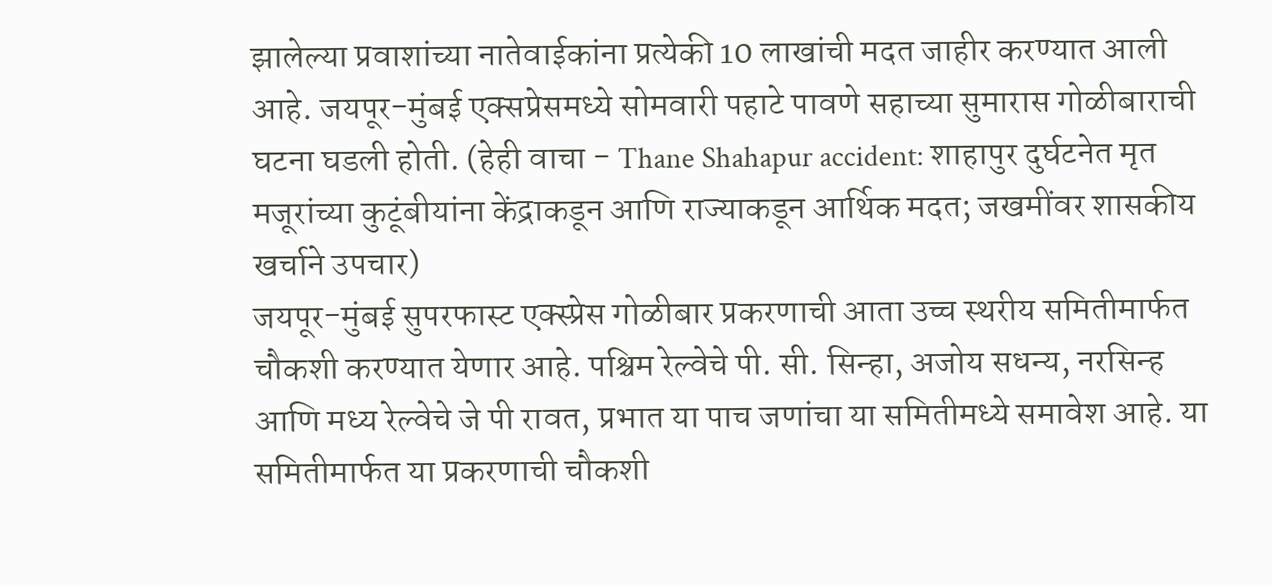झालेल्या प्रवाशांच्या नातेवाईकांना प्रत्येकी 10 लाखांची मदत जाहीर करण्यात आली आहे. जयपूर-मुंबई एक्सप्रेसमध्ये सोमवारी पहाटे पावणे सहाच्या सुमारास गोळीबाराची घटना घडली होती. (हेही वाचा - Thane Shahapur accident: शाहापुर दुर्घटनेत मृत मजूरांच्या कुटूंबीयांना केंद्राकडून आणि राज्याकडून आर्थिक मदत; जखमींवर शासकीय खर्चाने उपचार)
जयपूर-मुंबई सुपरफास्ट एक्स्प्रेस गोळीबार प्रकरणाची आता उच्च स्थरीय समितीमार्फत चौकशी करण्यात येणार आहे. पश्चिम रेल्वेचे पी. सी. सिन्हा, अजोय सधन्य, नरसिन्ह आणि मध्य रेल्वेचे जे पी रावत, प्रभात या पाच जणांचा या समितीमध्ये समावेश आहे. या समितीमार्फत या प्रकरणाची चौकशी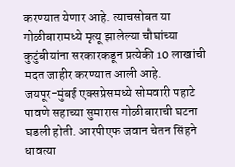करण्यात येणार आहे. त्याचसोबत या गोळीबारामध्ये मृत्यू झालेल्या चौघांच्या कुटुंबीयांना सरकारकडून प्रत्येकी 10 लाखांची मदत जाहीर करण्यात आली आहे.
जयपूर-मुंबई एक्सप्रेसमध्ये सोमवारी पहाटे पावणे सहाच्या सुमारास गोळीबाराची घटना घडली होती. आरपीएफ जवान चेतन सिंहने धावत्या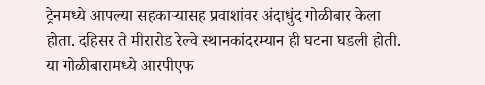ट्रेनमध्ये आपल्या सहकाऱ्यासह प्रवाशांवर अंदाधुंद गोळीबार केला होता. दहिसर ते मीरारोड रेल्वे स्थानकांदरम्यान ही घटना घडली होती. या गोळीबारामध्ये आरपीएफ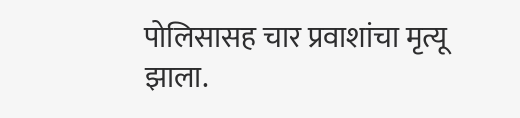पोलिसासह चार प्रवाशांचा मृत्यू झाला.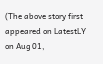(The above story first appeared on LatestLY on Aug 01,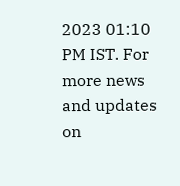2023 01:10 PM IST. For more news and updates on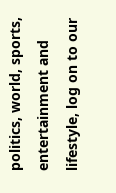politics, world, sports, entertainment and lifestyle, log on to our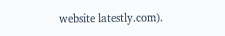website latestly.com).